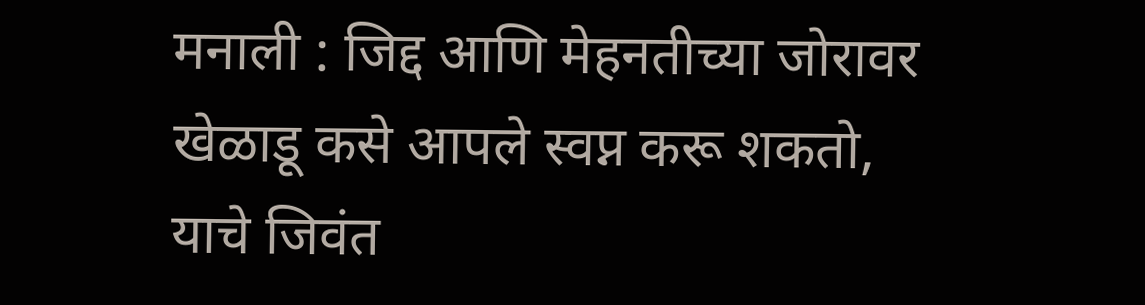मनाली : जिद्द आणि मेहनतीच्या जोरावर खेळाडू कसे आपले स्वप्न करू शकतो, याचे जिवंत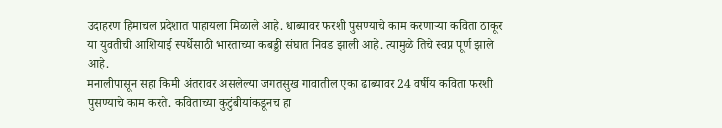उदाहरण हिमाचल प्रदेशात पाहायला मिळाले आहे. धाब्यावर फरशी पुसण्याचे काम करणाऱ्या कविता ठाकूर या युवतीची आशियाई स्पर्धेसाठी भारताच्या कबड्डी संघात निवड झाली आहे. त्यामुळे तिचे स्वप्न पूर्ण झाले आहे.
मनालीपासून सहा किमी अंतरावर असलेल्या जगतसुख गावातील एका ढाब्यावर 24 वर्षीय कविता फरशी पुसण्याचे काम करते. कविताच्या कुटुंबीयांकडूनच हा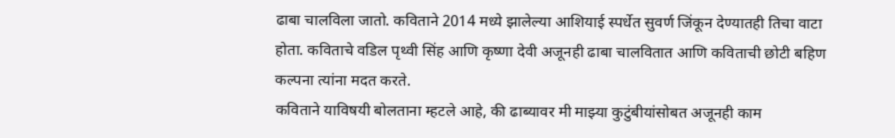ढाबा चालविला जातो. कविताने 2014 मध्ये झालेल्या आशियाई स्पर्धेत सुवर्ण जिंकून देण्यातही तिचा वाटा होता. कविताचे वडिल पृथ्वी सिंह आणि कृष्णा देवी अजूनही ढाबा चालवितात आणि कविताची छोटी बहिण कल्पना त्यांना मदत करते.
कविताने याविषयी बोलताना म्हटले आहे, की ढाब्यावर मी माझ्या कुटुंबीयांसोबत अजूनही काम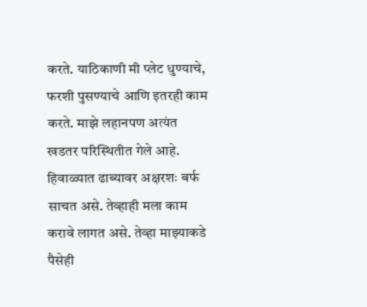करते. याठिकाणी मी प्लेट धुण्याचे, फरशी पुसण्याचे आणि इतरही काम करते. माझे लहानपण अत्यंत खडतर परिस्थितीत गेले आहे. हिवाळ्यात ढाब्यावर अक्षरशः बर्फ साचत असे. तेव्हाही मला काम करावे लागत असे. तेव्हा माझ्याकडे पैसेही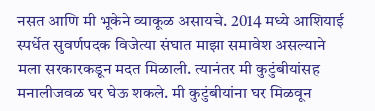नसत आणि मी भूकेने व्याकूळ असायचे. 2014 मध्ये आशियाई स्पर्धेत सुवर्णपदक विजेत्या संघात माझा समावेश असल्याने मला सरकारकडून मदत मिळाली. त्यानंतर मी कुटुंबीयांसह मनालीजवळ घर घेऊ शकले. मी कुटुंबीयांना घर मिळवून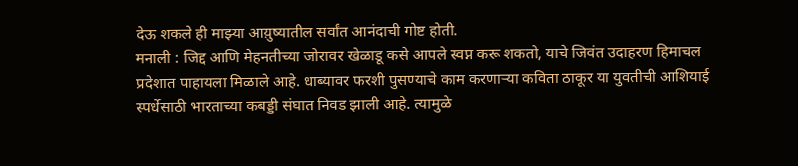देऊ शकले ही माझ्या आय़ुष्यातील सर्वांत आनंदाची गोष्ट होती.
मनाली : जिद्द आणि मेहनतीच्या जोरावर खेळाडू कसे आपले स्वप्न करू शकतो, याचे जिवंत उदाहरण हिमाचल प्रदेशात पाहायला मिळाले आहे. धाब्यावर फरशी पुसण्याचे काम करणाऱ्या कविता ठाकूर या युवतीची आशियाई स्पर्धेसाठी भारताच्या कबड्डी संघात निवड झाली आहे. त्यामुळे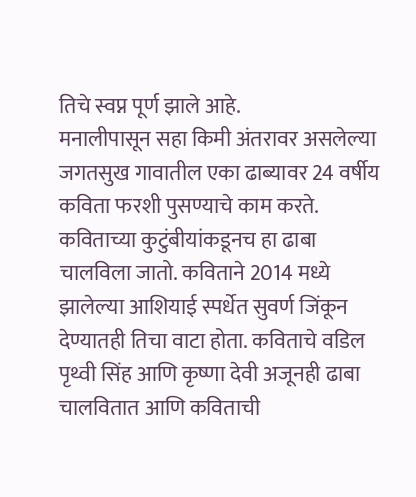तिचे स्वप्न पूर्ण झाले आहे.
मनालीपासून सहा किमी अंतरावर असलेल्या जगतसुख गावातील एका ढाब्यावर 24 वर्षीय कविता फरशी पुसण्याचे काम करते. कविताच्या कुटुंबीयांकडूनच हा ढाबा चालविला जातो. कविताने 2014 मध्ये झालेल्या आशियाई स्पर्धेत सुवर्ण जिंकून देण्यातही तिचा वाटा होता. कविताचे वडिल पृथ्वी सिंह आणि कृष्णा देवी अजूनही ढाबा चालवितात आणि कविताची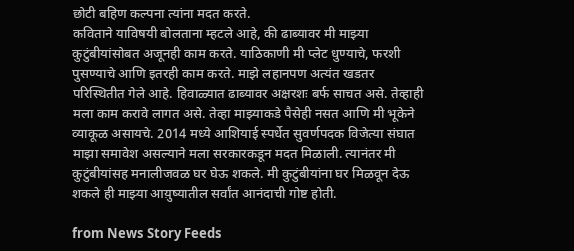छोटी बहिण कल्पना त्यांना मदत करते.
कविताने याविषयी बोलताना म्हटले आहे, की ढाब्यावर मी माझ्या कुटुंबीयांसोबत अजूनही काम करते. याठिकाणी मी प्लेट धुण्याचे, फरशी पुसण्याचे आणि इतरही काम करते. माझे लहानपण अत्यंत खडतर परिस्थितीत गेले आहे. हिवाळ्यात ढाब्यावर अक्षरशः बर्फ साचत असे. तेव्हाही मला काम करावे लागत असे. तेव्हा माझ्याकडे पैसेही नसत आणि मी भूकेने व्याकूळ असायचे. 2014 मध्ये आशियाई स्पर्धेत सुवर्णपदक विजेत्या संघात माझा समावेश असल्याने मला सरकारकडून मदत मिळाली. त्यानंतर मी कुटुंबीयांसह मनालीजवळ घर घेऊ शकले. मी कुटुंबीयांना घर मिळवून देऊ शकले ही माझ्या आय़ुष्यातील सर्वांत आनंदाची गोष्ट होती.

from News Story Feeds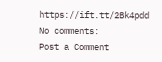https://ift.tt/2Bk4pdd
No comments:
Post a Comment